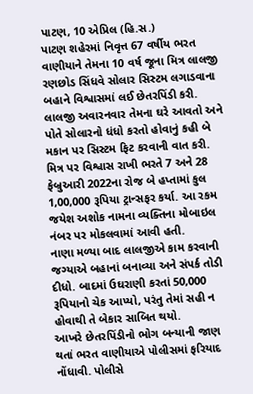પાટણ, 10 એપ્રિલ (હિ.સ.)
પાટણ શહેરમાં નિવૃત્ત 67 વર્ષીય ભરત વાણીયાને તેમના 10 વર્ષ જૂના મિત્ર લાલજી રણછોડ સિંધવે સોલાર સિસ્ટમ લગાડવાના બહાને વિશ્વાસમાં લઈ છેતરપિંડી કરી. લાલજી અવારનવાર તેમના ઘરે આવતો અને પોતે સોલારનો ધંધો કરતો હોવાનું કહી બે મકાન પર સિસ્ટમ ફિટ કરવાની વાત કરી.
મિત્ર પર વિશ્વાસ રાખી ભરતે 7 અને 28 ફેબ્રુઆરી 2022ના રોજ બે હપ્તામાં કુલ 1,00,000 રૂપિયા ટ્રાન્સફર કર્યા. આ રકમ જયેશ અશોક નામના વ્યક્તિના મોબાઇલ નંબર પર મોકલવામાં આવી હતી.
નાણા મળ્યા બાદ લાલજીએ કામ કરવાની જગ્યાએ બહાનાં બનાવ્યા અને સંપર્ક તોડી દીધો. બાદમાં ઉઘરાણી કરતાં 50,000 રૂપિયાનો ચેક આપ્યો, પરંતુ તેમાં સહી ન હોવાથી તે બેકાર સાબિત થયો.
આખરે છેતરપિંડીનો ભોગ બન્યાની જાણ થતાં ભરત વાણીયાએ પોલીસમાં ફરિયાદ નોંધાવી. પોલીસે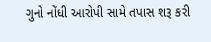ગુનો નોંધી આરોપી સામે તપાસ શરૂ કરી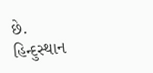છે.
હિન્દુસ્થાન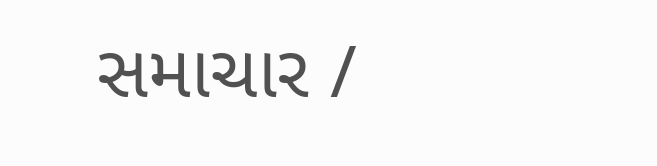સમાચાર /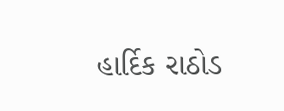હાર્દિક રાઠોડ